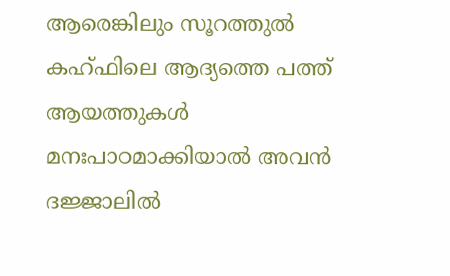ആരെങ്കിലും സൂറത്തുൽ കഹ്ഫിലെ ആദ്യത്തെ പത്ത് ആയത്തുകൾ മനഃപാഠമാക്കിയാൽ അവൻ ദജ്ജാലിൽ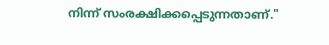നിന്ന് സംരക്ഷിക്കപ്പെടുന്നതാണ്."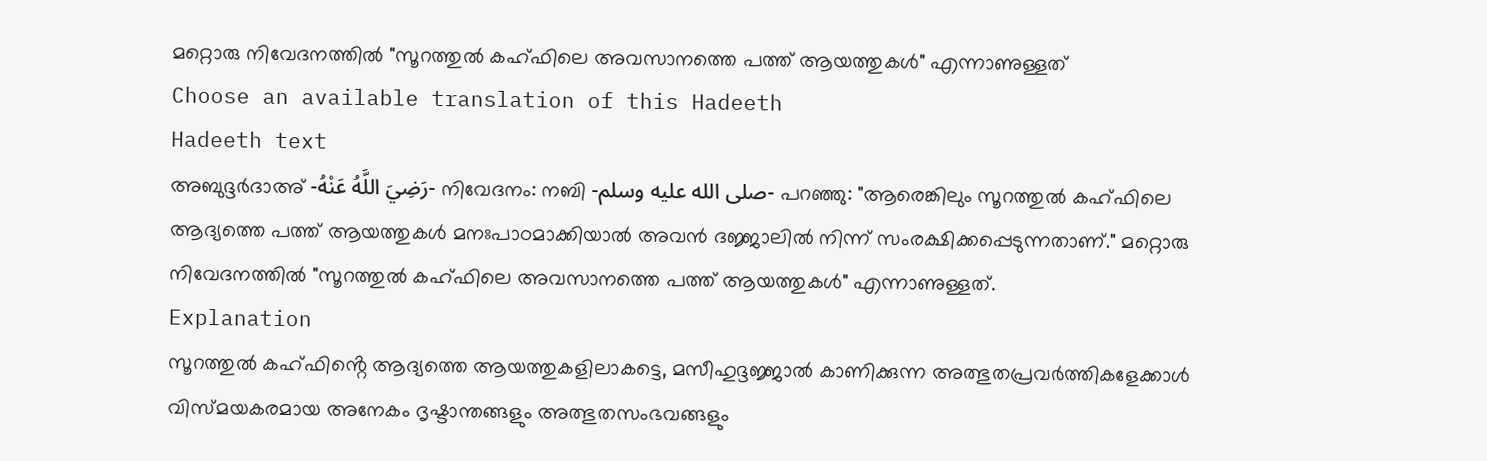മറ്റൊരു നിവേദനത്തിൽ "സൂറത്തുൽ കഹ്ഫിലെ അവസാനത്തെ പത്ത് ആയത്തുകൾ" എന്നാണുള്ളത്
Choose an available translation of this Hadeeth
Hadeeth text
അബുദ്ദർദാഅ് -رَضِيَ اللَّهُ عَنْهُ- നിവേദനം: നബി -صلى الله عليه وسلم- പറഞ്ഞു: "ആരെങ്കിലും സൂറത്തുൽ കഹ്ഫിലെ ആദ്യത്തെ പത്ത് ആയത്തുകൾ മനഃപാഠമാക്കിയാൽ അവൻ ദജ്ജാലിൽ നിന്ന് സംരക്ഷിക്കപ്പെടുന്നതാണ്." മറ്റൊരു നിവേദനത്തിൽ "സൂറത്തുൽ കഹ്ഫിലെ അവസാനത്തെ പത്ത് ആയത്തുകൾ" എന്നാണുള്ളത്.
Explanation
സൂറത്തുൽ കഹ്ഫിൻ്റെ ആദ്യത്തെ ആയത്തുകളിലാകട്ടെ, മസീഹുദ്ദജ്ജാൽ കാണിക്കുന്ന അത്ഭുതപ്രവർത്തികളേക്കാൾ വിസ്മയകരമായ അനേകം ദൃഷ്ടാന്തങ്ങളും അത്ഭുതസംഭവങ്ങളും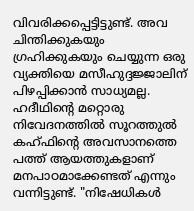വിവരിക്കപ്പെട്ടിട്ടുണ്ട്. അവ ചിന്തിക്കുകയും ഗ്രഹിക്കുകയും ചെയ്യുന്ന ഒരു വ്യക്തിയെ മസീഹുദ്ദജ്ജാലിന് പിഴപ്പിക്കാൻ സാധ്യമല്ല. ഹദീഥിൻ്റെ മറ്റൊരു നിവേദനത്തിൽ സൂറത്തുൽ കഹ്ഫിൻ്റെ അവസാനത്തെ പത്ത് ആയത്തുകളാണ് മനപാഠമാക്കേണ്ടത് എന്നും വന്നിട്ടുണ്ട്. "നിഷേധികൾ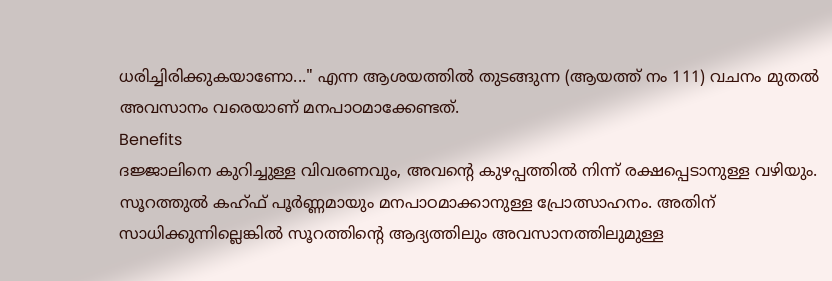ധരിച്ചിരിക്കുകയാണോ..." എന്ന ആശയത്തിൽ തുടങ്ങുന്ന (ആയത്ത് നം 111) വചനം മുതൽ അവസാനം വരെയാണ് മനപാഠമാക്കേണ്ടത്.
Benefits
ദജ്ജാലിനെ കുറിച്ചുള്ള വിവരണവും, അവൻ്റെ കുഴപ്പത്തിൽ നിന്ന് രക്ഷപ്പെടാനുള്ള വഴിയും.
സൂറത്തുൽ കഹ്ഫ് പൂർണ്ണമായും മനപാഠമാക്കാനുള്ള പ്രോത്സാഹനം. അതിന് സാധിക്കുന്നില്ലെങ്കിൽ സൂറത്തിൻ്റെ ആദ്യത്തിലും അവസാനത്തിലുമുള്ള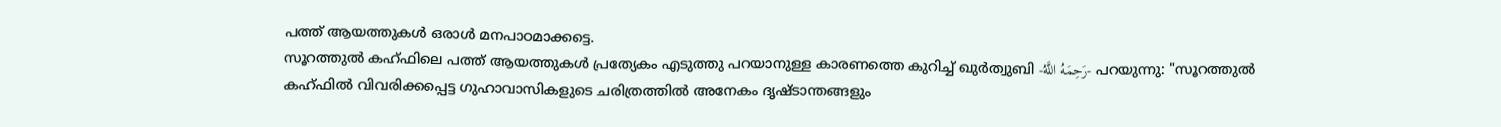പത്ത് ആയത്തുകൾ ഒരാൾ മനപാഠമാക്കട്ടെ.
സൂറത്തുൽ കഹ്ഫിലെ പത്ത് ആയത്തുകൾ പ്രത്യേകം എടുത്തു പറയാനുള്ള കാരണത്തെ കുറിച്ച് ഖുർത്വുബി -رَحِمَهُ اللَّهُ- പറയുന്നു: "സൂറത്തുൽ കഹ്ഫിൽ വിവരിക്കപ്പെട്ട ഗുഹാവാസികളുടെ ചരിത്രത്തിൽ അനേകം ദൃഷ്ടാന്തങ്ങളും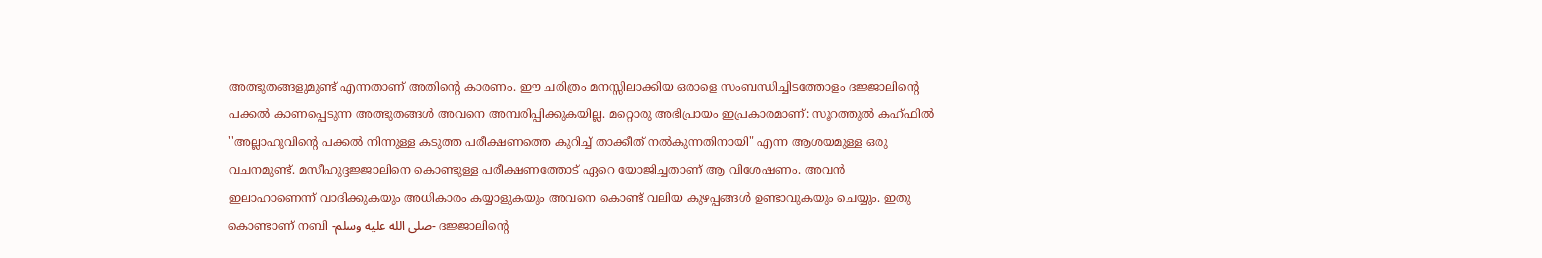അത്ഭുതങ്ങളുമുണ്ട് എന്നതാണ് അതിൻ്റെ കാരണം. ഈ ചരിത്രം മനസ്സിലാക്കിയ ഒരാളെ സംബന്ധിച്ചിടത്തോളം ദജ്ജാലിൻ്റെ പക്കൽ കാണപ്പെടുന്ന അത്ഭുതങ്ങൾ അവനെ അമ്പരിപ്പിക്കുകയില്ല. മറ്റൊരു അഭിപ്രായം ഇപ്രകാരമാണ്: സൂറത്തുൽ കഹ്ഫിൽ ''അല്ലാഹുവിൻ്റെ പക്കൽ നിന്നുള്ള കടുത്ത പരീക്ഷണത്തെ കുറിച്ച് താക്കീത് നൽകുന്നതിനായി" എന്ന ആശയമുള്ള ഒരു വചനമുണ്ട്. മസീഹുദ്ദജ്ജാലിനെ കൊണ്ടുള്ള പരീക്ഷണത്തോട് ഏറെ യോജിച്ചതാണ് ആ വിശേഷണം. അവൻ ഇലാഹാണെന്ന് വാദിക്കുകയും അധികാരം കയ്യാളുകയും അവനെ കൊണ്ട് വലിയ കുഴപ്പങ്ങൾ ഉണ്ടാവുകയും ചെയ്യും. ഇതു കൊണ്ടാണ് നബി -صلى الله عليه وسلم- ദജ്ജാലിൻ്റെ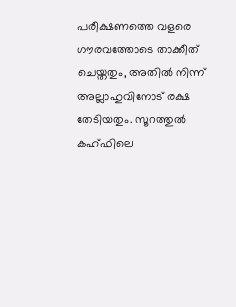പരീക്ഷണത്തെ വളരെ ഗൗരവത്തോടെ താക്കീത് ചെയ്തതും, അതിൽ നിന്ന് അല്ലാഹുവിനോട് രക്ഷ തേടിയതും. സൂറത്തുൽ കഹ്ഫിലെ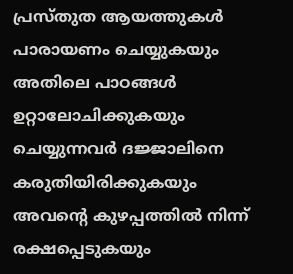പ്രസ്തുത ആയത്തുകൾ പാരായണം ചെയ്യുകയും അതിലെ പാഠങ്ങൾ ഉറ്റാലോചിക്കുകയും ചെയ്യുന്നവർ ദജ്ജാലിനെ കരുതിയിരിക്കുകയും അവൻ്റെ കുഴപ്പത്തിൽ നിന്ന് രക്ഷപ്പെടുകയും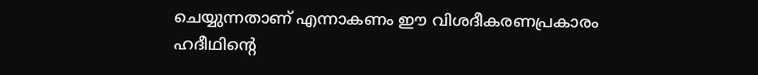ചെയ്യുന്നതാണ് എന്നാകണം ഈ വിശദീകരണപ്രകാരം ഹദീഥിൻ്റെ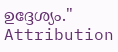ഉദ്ദേശ്യം."
Attribution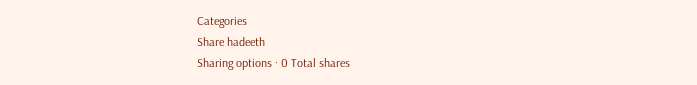Categories
Share hadeeth
Sharing options · 0 Total shares